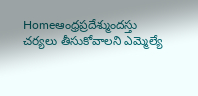Homeఆంధ్రప్రదేశ్ముందస్తు చర్యలు తీసుకోవాలని ఎమ్మెల్యే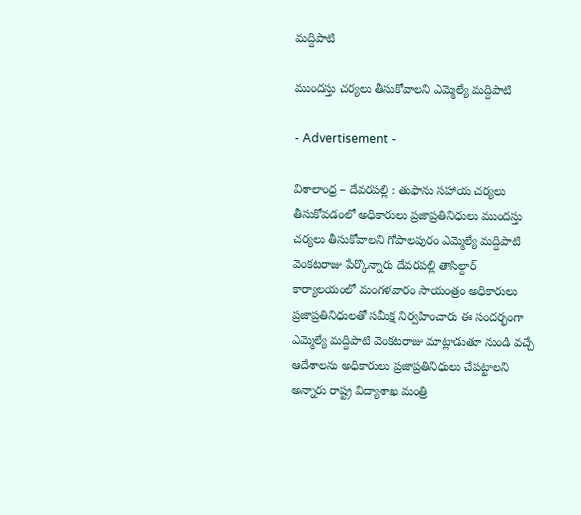మద్దిపాటి

ముందస్తు చర్యలు తీసుకోవాలని ఎమ్మెల్యే మద్దిపాటి

- Advertisement -

విశాలాంధ్ర – దేవరపల్లి : తుఫాను సహాయ చర్యలు తీసుకోవడంలో అధికారులు ప్రజాప్రతినిధులు ముందస్తు చర్యలు తీసుకోవాలని గోపాలపురం ఎమ్మెల్యే మద్దిపాటి వెంకటరాజు పేర్కొన్నారు దేవరపల్లి తాసిల్దార్ కార్యాలయంలో మంగళవారం సాయంత్రం అధికారులు ప్రజాప్రతినిధులతో సమీక్ష నిర్వహించారు ఈ సందర్భంగా ఎమ్మెల్యే మద్దిపాటి వెంకటరాజు మాట్లాడుతూ నుండి వచ్చే ఆదేశాలను అధికారులు ప్రజాప్రతినిధులు చేపట్టాలని అన్నారు రాష్ట్ర విద్యాశాఖ మంత్రి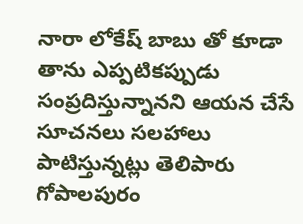నారా లోకేష్ బాబు తో కూడా తాను ఎప్పటికప్పుడు సంప్రదిస్తున్నానని ఆయన చేసే సూచనలు సలహాలు పాటిస్తున్నట్లు తెలిపారు గోపాలపురం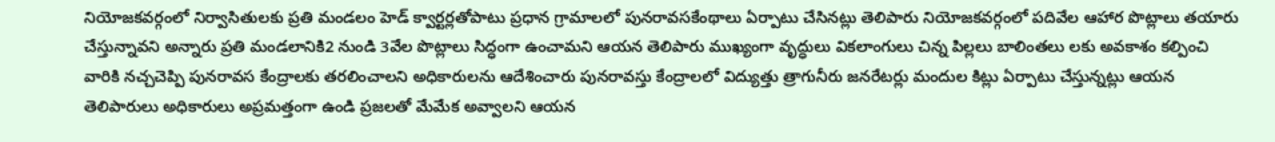నియోజకవర్గంలో నిర్వాసితులకు ప్రతి మండలం హెడ్ క్వార్టర్లతోపాటు ప్రధాన గ్రామాలలో పునరావసకేంథాలు ఏర్పాటు చేసినట్లు తెలిపారు నియోజకవర్గంలో పదివేల ఆహార పొట్లాలు తయారు చేస్తున్నావని అన్నారు ప్రతి మండలానికి2 నుండి 3వేల పొట్లాలు సిద్ధంగా ఉంచామని ఆయన తెలిపారు ముఖ్యంగా వృద్ధులు వికలాంగులు చిన్న పిల్లలు బాలింతలు లకు అవకాశం కల్పించి వారికి నచ్చచెప్పి పునరావస కేంద్రాలకు తరలించాలని అధికారులను ఆదేశించారు పునరావస్తు కేంద్రాలలో విద్యుత్తు త్రాగునీరు జనరేటర్లు మందుల కిట్లు ఏర్పాటు చేస్తున్నట్లు ఆయన తెలిపారులు అధికారులు అప్రమత్తంగా ఉండి ప్రజలతో మేమేక అవ్వాలని ఆయన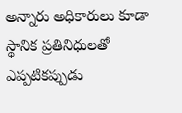అన్నారు అధికారులు కూడా స్థానిక ప్రతినిధులతో ఎప్పటికప్పుడు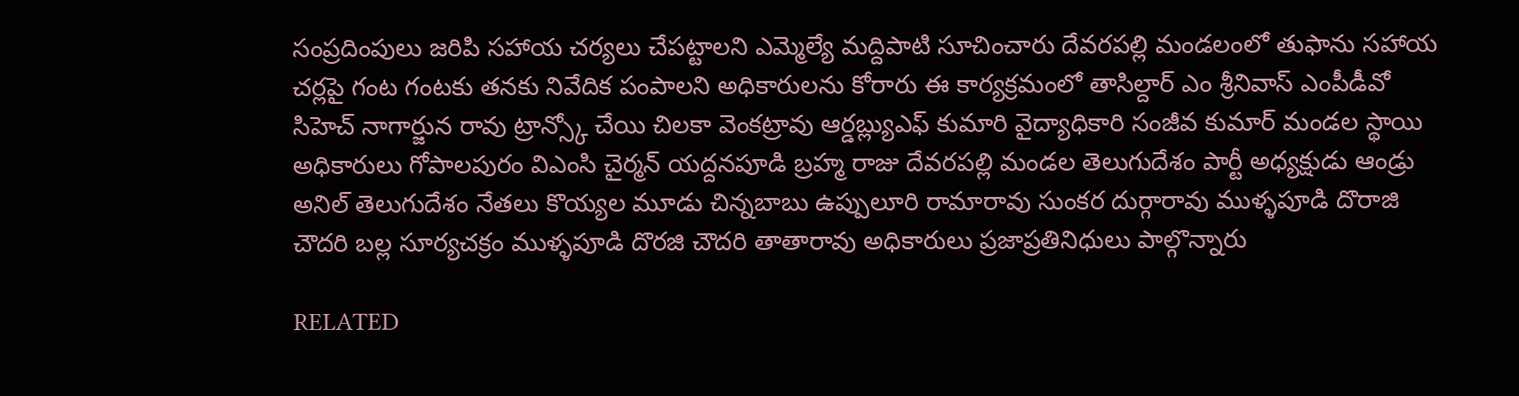సంప్రదింపులు జరిపి సహాయ చర్యలు చేపట్టాలని ఎమ్మెల్యే మద్దిపాటి సూచించారు దేవరపల్లి మండలంలో తుఫాను సహాయ చర్లపై గంట గంటకు తనకు నివేదిక పంపాలని అధికారులను కోరారు ఈ కార్యక్రమంలో తాసిల్దార్ ఎం శ్రీనివాస్ ఎంపీడీవో సిహెచ్ నాగార్జున రావు ట్రాన్స్కో చేయి చిలకా వెంకట్రావు ఆర్డబ్ల్యుఎఫ్ కుమారి వైద్యాధికారి సంజీవ కుమార్ మండల స్థాయి అధికారులు గోపాలపురం విఎంసి చైర్మన్ యద్దనపూడి బ్రహ్మ రాజు దేవరపల్లి మండల తెలుగుదేశం పార్టీ అధ్యక్షుడు ఆండ్రు అనిల్ తెలుగుదేశం నేతలు కొయ్యల మూడు చిన్నబాబు ఉప్పులూరి రామారావు సుంకర దుర్గారావు ముళ్ళపూడి దొరాజి చౌదరి బల్ల సూర్యచక్రం ముళ్ళపూడి దొరజి చౌదరి తాతారావు అధికారులు ప్రజాప్రతినిధులు పాల్గొన్నారు

RELATED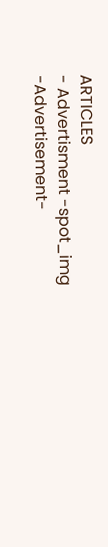ARTICLES
- Advertisment -spot_img
-Advertisement-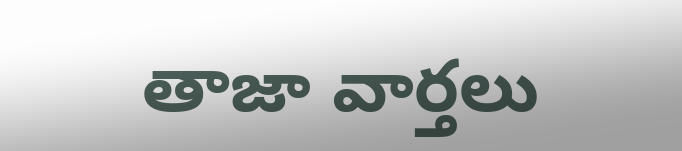తాజా వార్తలు